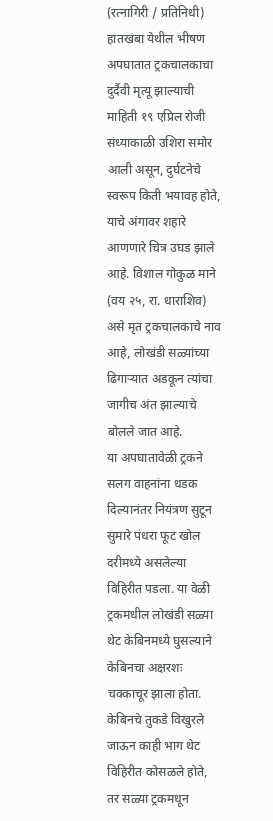(रत्नागिरी / प्रतिनिधी)
हातखंबा येथील भीषण अपघातात ट्रकचालकाचा दुर्दैवी मृत्यू झाल्याची माहिती १९ एप्रिल रोजी संध्याकाळी उशिरा समोर आली असून, दुर्घटनेचे स्वरूप किती भयावह होते, याचे अंगावर शहारे आणणारे चित्र उघड झाले आहे. विशाल गोकुळ माने (वय २५, रा. धाराशिव) असे मृत ट्रकचालकाचे नाव आहे, लोखंडी सळ्यांच्या ढिगाऱ्यात अडकून त्यांचा जागीच अंत झाल्याचे बोलले जात आहे.
या अपघातावेळी ट्रकने सलग वाहनांना धडक दिल्यानंतर नियंत्रण सुटून सुमारे पंधरा फूट खोल दरीमध्ये असलेल्या विहिरीत पडला. या वेळी ट्रकमधील लोखंडी सळ्या थेट केबिनमध्ये घुसल्याने केबिनचा अक्षरशः चक्काचूर झाला होता. केबिनचे तुकडे विखुरले जाऊन काही भाग थेट विहिरीत कोसळले होते, तर सळ्या ट्रकमधून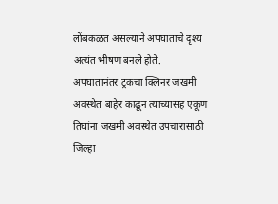लोंबकळत असल्याने अपघाताचे दृश्य अत्यंत भीषण बनले होते.
अपघातानंतर ट्रकचा क्लिनर जखमी अवस्थेत बाहेर काढून त्याच्यासह एकूण तिघांना जखमी अवस्थेत उपचारासाठी जिल्हा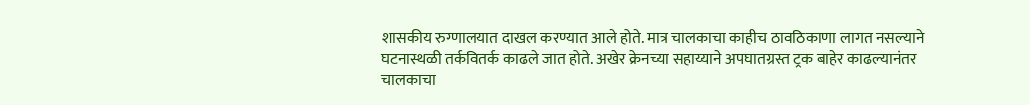शासकीय रुग्णालयात दाखल करण्यात आले होते. मात्र चालकाचा काहीच ठावठिकाणा लागत नसल्याने घटनास्थळी तर्कवितर्क काढले जात होते. अखेर क्रेनच्या सहाय्याने अपघातग्रस्त ट्रक बाहेर काढल्यानंतर चालकाचा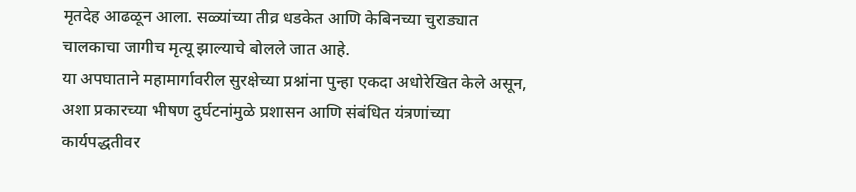मृतदेह आढळून आला. सळ्यांच्या तीव्र धडकेत आणि केबिनच्या चुराड्यात चालकाचा जागीच मृत्यू झाल्याचे बोलले जात आहे.
या अपघाताने महामार्गावरील सुरक्षेच्या प्रश्नांना पुन्हा एकदा अधोरेखित केले असून, अशा प्रकारच्या भीषण दुर्घटनांमुळे प्रशासन आणि संबंधित यंत्रणांच्या कार्यपद्धतीवर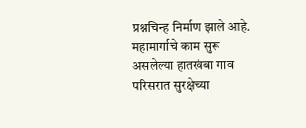प्रश्नचिन्ह निर्माण झाले आहे. महामार्गाचे काम सुरू असलेल्या हातखंबा गाव परिसरात सुरक्षेच्या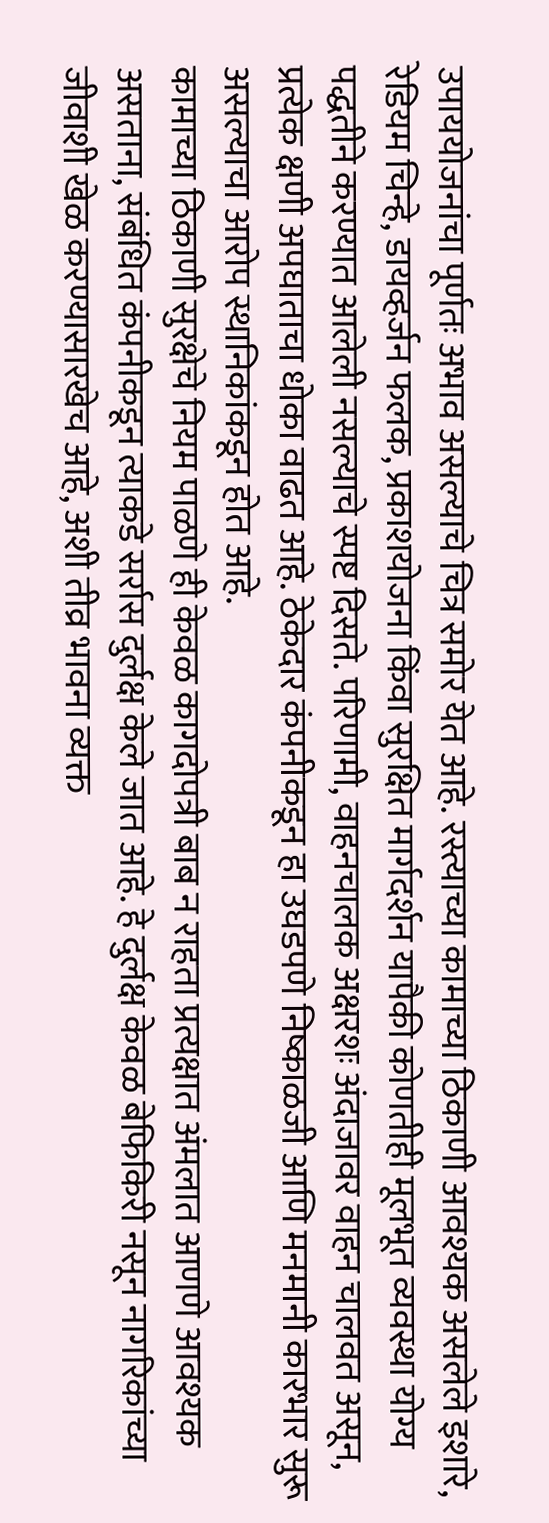उपाययोजनांचा पूर्णतः अभाव असल्याचे चित्र समोर येत आहे. रस्त्याच्या कामाच्या ठिकाणी आवश्यक असलेले इशारे, रेडियम चिन्हे, डायव्हर्जन फलक, प्रकाशयोजना किंवा सुरक्षित मार्गदर्शन यापैकी कोणतीही मूलभूत व्यवस्था योग्य पद्धतीने करण्यात आलेली नसल्याचे स्पष्ट दिसते. परिणामी, वाहनचालक अक्षरशः अंदाजावर वाहन चालवत असून, प्रत्येक क्षणी अपघाताचा धोका वाढत आहे. ठेकेदार कंपनीकडून हा उघडपणे निष्काळजी आणि मनमानी कारभार सुरू असल्याचा आरोप स्थानिकांकडून होत आहे.
कामाच्या ठिकाणी सुरक्षेचे नियम पाळणे ही केवळ कागदोपत्री बाब न राहता प्रत्यक्षात अंमलात आणणे आवश्यक असताना, संबंधित कंपनीकडून त्याकडे सर्रास दुर्लक्ष केले जात आहे. हे दुर्लक्ष केवळ बेफिकिरी नसून नागरिकांच्या जीवाशी खेळ करण्यासारखेच आहे, अशी तीव्र भावना व्यक्त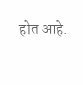होत आहे.